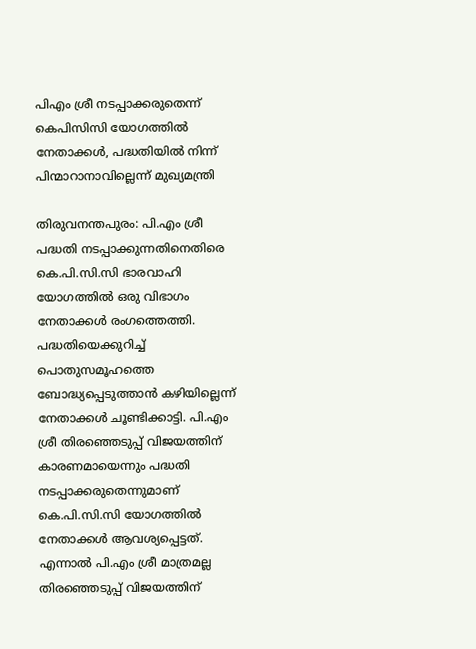പിഎം ശ്രീ നടപ്പാക്കരുതെന്ന് കെപിസിസി യോഗത്തിൽ നേതാക്കൾ, പദ്ധതിയിൽ നിന്ന് പിന്മാറാനാവില്ലെന്ന് മുഖ്യമന്ത്രി

തിരുവനന്തപുരം: പി.എം ശ്രീ പദ്ധതി നടപ്പാക്കുന്നതിനെതിരെ കെ.പി.സി.സി ഭാരവാഹി യോഗത്തിൽ ഒരു വിഭാഗം നേതാക്കൾ രംഗത്തെത്തി. പദ്ധതിയെക്കുറിച്ച് പൊതുസമൂഹത്തെ ബോദ്ധ്യപ്പെടുത്താൻ കഴിയില്ലെന്ന് നേതാക്കൾ ചൂണ്ടിക്കാട്ടി. പി.എം ശ്രീ തിരഞ്ഞെടുപ്പ് വിജയത്തിന് കാരണമായെന്നും പദ്ധതി നടപ്പാക്കരുതെന്നുമാണ് കെ.പി.സി.സി യോഗത്തിൽ നേതാക്കൾ ആവശ്യപ്പെട്ടത്. എന്നാൽ പി.എം ശ്രീ മാത്രമല്ല തിരഞ്ഞെടുപ്പ് വിജയത്തിന്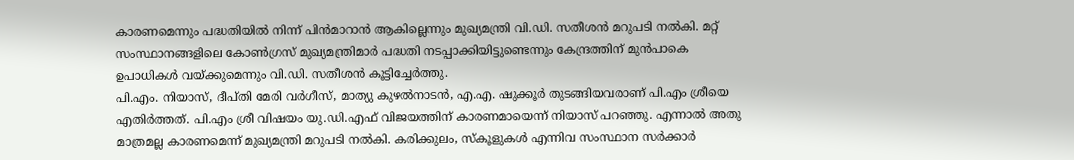കാരണമെന്നും പദ്ധതിയിൽ നിന്ന് പിൻമാറാൻ ആകില്ലെന്നും മുഖ്യമന്ത്രി വി.ഡി. സതീശൻ മറുപടി നൽകി. മറ്റ് സംസ്ഥാനങ്ങളിലെ കോൺഗ്രസ് മുഖ്യമന്ത്രിമാർ പദ്ധതി നടപ്പാക്കിയിട്ടുണ്ടെന്നും കേന്ദ്രത്തിന് മുൻപാകെ ഉപാധികൾ വയ്ക്കുമെന്നും വി.ഡി. സതീശൻ കൂട്ടിച്ചേർത്തു.
പി.എം. നിയാസ്, ദീപ്തി മേരി വർഗീസ്, മാത്യു കുഴൽനാടൻ, എ.എ. ഷുക്കൂർ തുടങ്ങിയവരാണ് പി.എം ശ്രീയെ എതിർത്തത്. പി.എം ശ്രീ വിഷയം യു.ഡി.എഫ് വിജയത്തിന് കാരണമായെന്ന് നിയാസ് പറഞ്ഞു. എന്നാൽ അതു മാത്രമല്ല കാരണമെന്ന് മുഖ്യമന്ത്രി മറുപടി നൽകി. കരിക്കുലം, സ്കൂളുകൾ എന്നിവ സംസ്ഥാന സർക്കാർ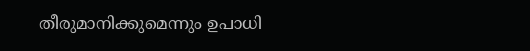തീരുമാനിക്കുമെന്നും ഉപാധി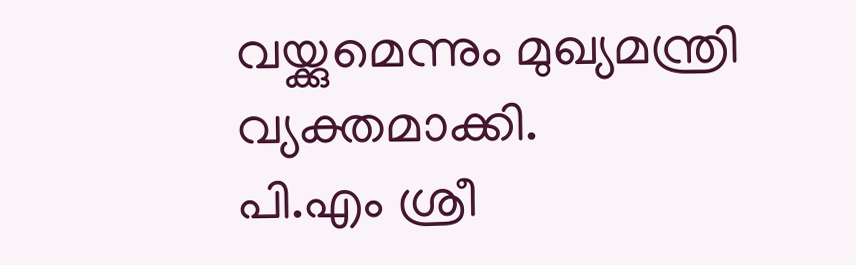വയ്ക്കുമെന്നും മുഖ്യമന്ത്രി വ്യക്തമാക്കി.
പി.എം ശ്രീ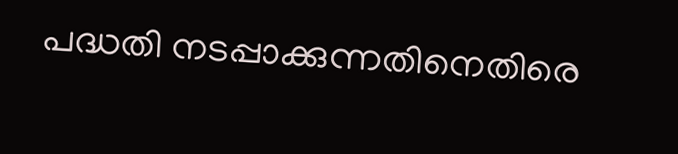പദ്ധതി നടപ്പാക്കുന്നതിനെതിരെ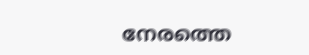നേരത്തെ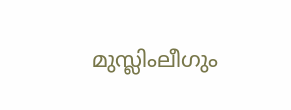മുസ്ലിംലീഗും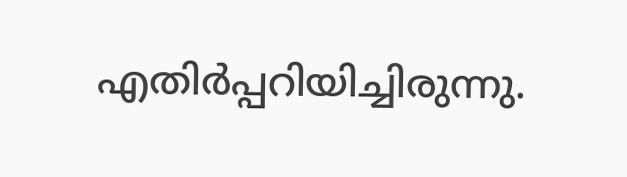എതിർപ്പറിയിച്ചിരുന്നു.